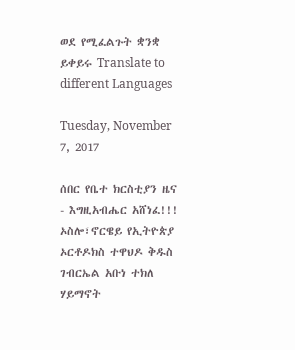ወደ የሚፈልጉት ቋንቋ ይቀይሩ Translate to different Languages

Tuesday, November 7, 2017

ሰበር የቤተ ክርስቲያን ዜና - እግዚአብሔር አሸነፈ!!! ኦስሎ፣ኖርዌይ የኢትዮጵያ ኦርቶዶክስ ተዋህዶ ቅዱስ ገብርኤል አቡነ ተክለ ሃይማኖት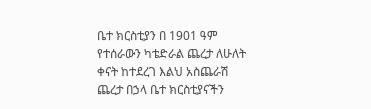ቤተ ክርስቲያን በ 1901 ዓም የተሰራውን ካቴድራል ጨረታ ለሁለት ቀናት ከተደረገ እልህ አስጨራሽ ጨረታ በኃላ ቤተ ክርስቲያናችን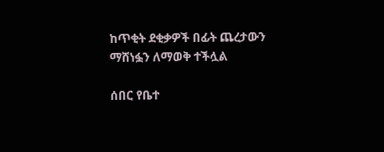ከጥቂት ደቂቃዎች በፊት ጨረታውን ማሸነፏን ለማወቅ ተችሏል

ሰበር የቤተ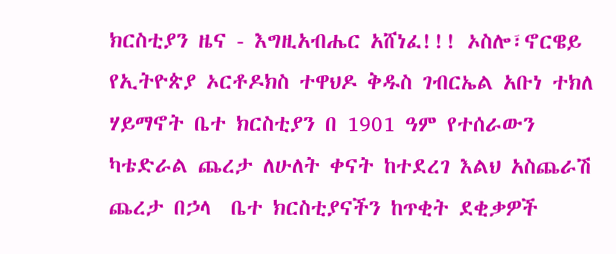ክርስቲያን ዜና - እግዚአብሔር አሸነፈ!!! ኦስሎ፣ኖርዌይ የኢትዮጵያ ኦርቶዶክስ ተዋህዶ ቅዱስ ገብርኤል አቡነ ተክለ ሃይማኖት ቤተ ክርስቲያን በ 1901 ዓም የተሰራውን ካቴድራል ጨረታ ለሁለት ቀናት ከተደረገ እልህ አስጨራሽ ጨረታ በኃላ  ቤተ ክርስቲያናችን ከጥቂት ደቂቃዎች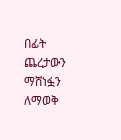በፊት ጨረታውን ማሸነፏን ለማወቅ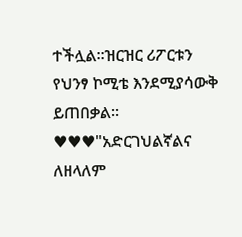ተችሏል።ዝርዝር ሪፖርቱን የህንፃ ኮሚቴ እንደሚያሳውቅ ይጠበቃል።
♥♥♥"አድርገህልኛልና ለዘላለም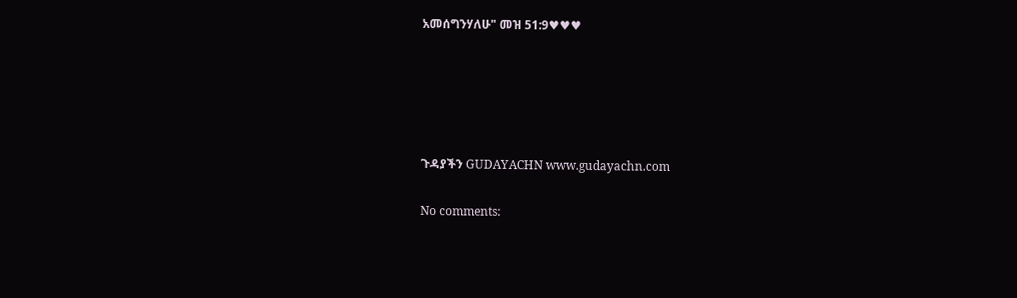አመሰግንሃለሁ" መዝ 51:9♥♥♥





ጉዳያችን GUDAYACHN www.gudayachn.com

No comments: